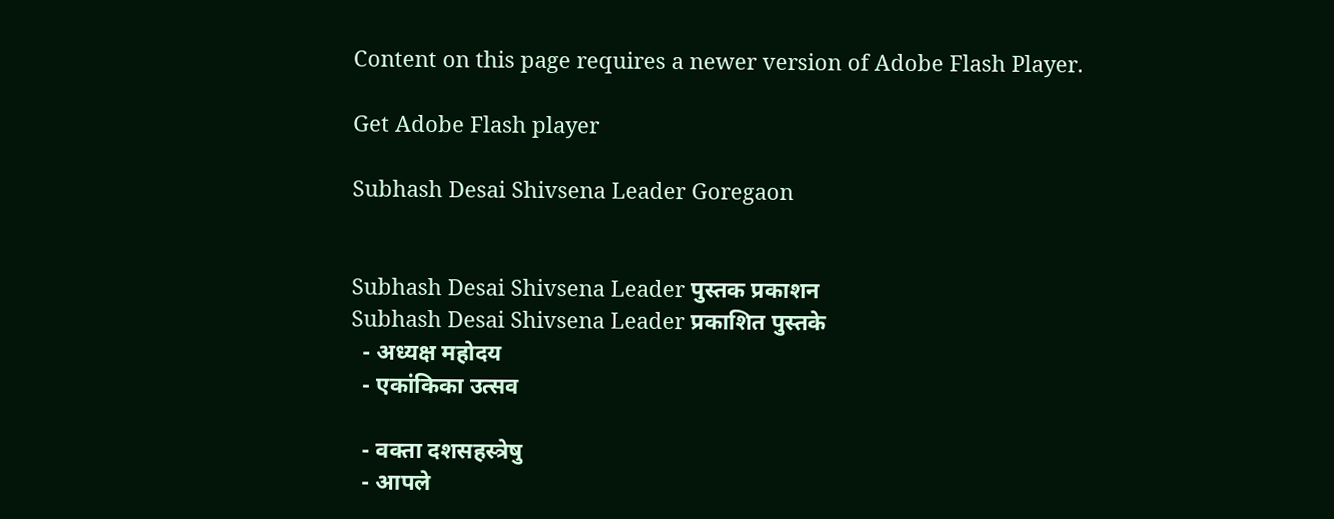Content on this page requires a newer version of Adobe Flash Player.

Get Adobe Flash player

Subhash Desai Shivsena Leader Goregaon


Subhash Desai Shivsena Leader पुस्तक प्रकाशन
Subhash Desai Shivsena Leader प्रकाशित पुस्तके
  - अध्यक्ष महोदय
  - एकांकिका उत्सव

  - वक्‍ता दशसहस्त्रेषु
  - आपले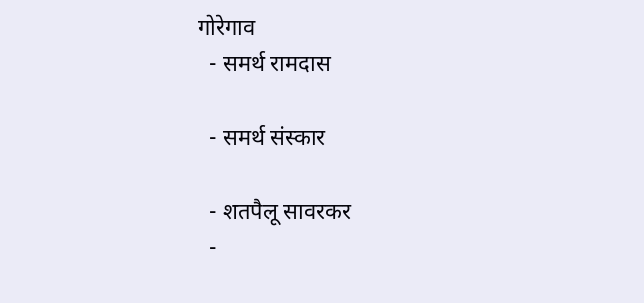गोरेगाव
  - समर्थ रामदास

  - समर्थ संस्कार

  - शतपैलू सावरकर
  -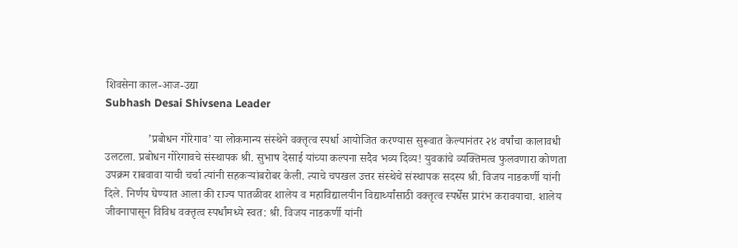शिवसेना काल-आज-उद्या
Subhash Desai Shivsena Leader

               ’प्रबोधन गोरेगाव’ या लोकमान्य संस्थेने वक्‍तृत्व स्पर्धा आयोजित करण्यास सुरूवात केल्यानंतर २४ वर्षांचा कालावधी उलटला. प्रबोधन गोरेगावचे संस्थापक श्री. सुभाष देसाई यांच्या कल्पना सदैव भव्य दिव्य! युवकांचे व्यक्‍तिमत्व फुलवणारा कोणता उपक्रम राबवावा याची चर्चा त्यांनी सहकर्‍यांबरोबर केली. त्याचे चपखल उत्तर संस्थेचे संस्थापक सदस्य श्री. विजय नाडकर्णी यांनी दिले. निर्णय घेण्यात आला की राज्य पातळीवर शालेय व महाविद्यालयीन विद्यार्थ्यांसाठी वक्‍तृत्व स्पर्धेस प्रारंभ करावयाचा. शालेय जीवनापासून विविध वक्‍तृत्व स्पर्धांमध्ये स्वत: श्री. विजय नाडकर्णी यांनी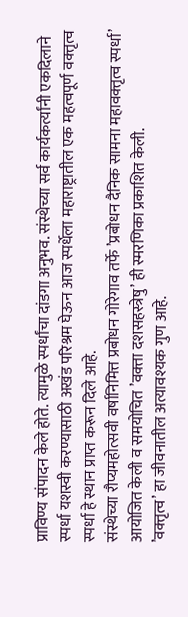प्राविण्य संपादन केले होते. त्यामुळे स्पर्धांचा दांडगा अनुभव. संस्थेच्या सर्व कार्यकर्त्यांनी एकदिलाने स्पर्धा यशस्वी करण्यासाठी अखंड परिश्रम घेऊन आज स्पर्धेला महाराष्ट्रातील एक महत्वपूर्ण वक्‍तृत्व स्पर्धा हे स्थान प्राप्त करून दिले आहे.
संस्थेच्या रौप्यमहोत्सवी वर्षानिमित्त प्रबोधन गोरेगाव तर्फे ’प्रबोधन दैनिक सामना महावक्‍तृत्व स्पर्धा’ आयोजित केली व समयोचित ’वक्‍ता दशसहस्त्रेषु’ ही स्मरणिका प्रकाशित केली.
’वक्‍तृत्व’ हा जीवनातील अत्यावश्यक गुण आहे.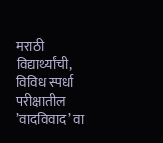मराठी विद्यार्थ्यांची, विविध स्पर्धा परीक्षातील ’वादविवाद’ वा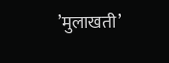’मुलाखती’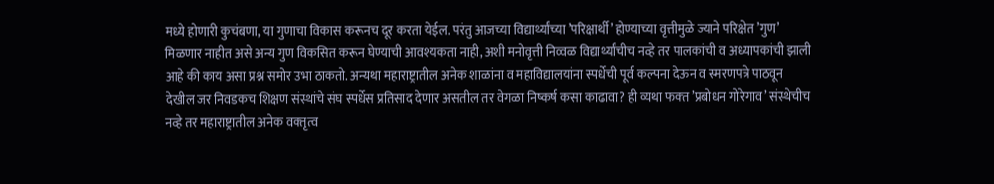मध्ये होणारी कुचंबणा, या गुणाचा विकास करूनच दूर करता येईल. परंतु आजच्या विद्यार्थ्यांच्या ’परिक्षार्थी’ होण्याच्या वृत्तीमुळे ज्याने परिक्षेत ’गुण’ मिळणार नाहीत असे अन्य गुण विकसित करून घेण्याची आवश्यकता नाही, अशी मनोवृत्ती निव्वळ विद्यार्थ्यांचीच नव्हे तर पालकांची व अध्यापकांची झाली आहे की काय असा प्रश्न समोर उभा ठाकतो. अन्यथा महाराष्ट्रातील अनेक शाळांना व महाविद्यालयांना स्पर्धेची पूर्व कल्पना देऊन व स्मरणपत्रे पाठवून देखील जर निवडकच शिक्षण संस्थांचे संघ स्पर्धेस प्रतिसाद देणार असतील तर वेगळा निष्कर्ष कसा काढावा? ही व्यथा फक्‍त ’प्रबोधन गोरेगाव’ संस्थेचीच नव्हे तर महाराष्ट्रातील अनेक वक्‍तृत्व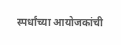स्पर्धांच्या आयोजकांची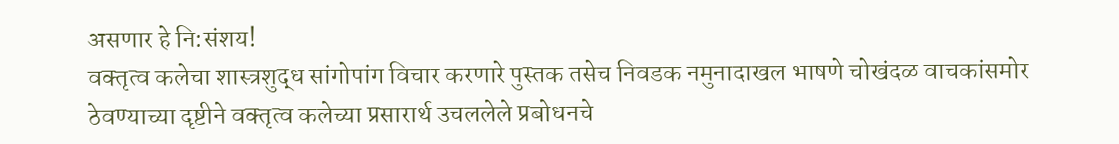असणार हे नि:संशय!
वक्‍तृत्व कलेचा शास्त्रशुद्ध सांगोपांग विचार करणारे पुस्तक तसेच निवडक नमुनादाखल भाषणे चोखंदळ वाचकांसमोर ठेवण्याच्या दृष्टीने वक्‍तृत्व कलेच्या प्रसारार्थ उचललेले प्रबोधनचे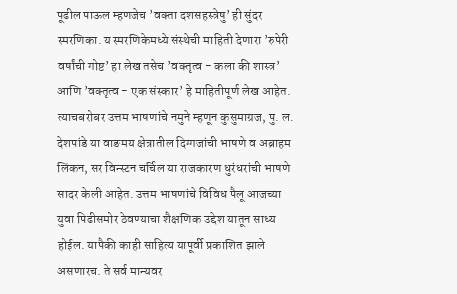पूढील पाऊल म्हणजेच ’वक्‍ता दशसहस्त्रेषु’ ही सुंदर स्मरणिका. य स्मरणिकेमध्ये संस्थेची माहिती देणारा ’रुपेरी वर्षांची गोष्ट’ हा लेख तसेच ’वक्‍तृत्व - कला की शास्त्र’ आणि ’वक्‍तृत्व - एक संस्कार’ हे माहितीपूर्ण लेख आहेत. त्याचबरोबर उत्तम भाषणांचे नमुने म्हणून कुसुमाग्रज, पु. ल. देशपांडे या वाङमय क्षेत्रातील दिग्गजांची भाषणे व अब्राहम लिंकन, सर विन्स्टन चर्चिल या राजकारण धुरंधरांची भाषणे सादर केली आहेत. उत्तम भाषणांचे विविध पैलू आजच्या युवा पिढीसमोर ठेवण्याचा शैक्षणिक उद्देश यातून साध्य होईल. यापैकी काही साहित्य यापूर्वी प्रकाशित झाले असणारच. ते सर्व मान्यवर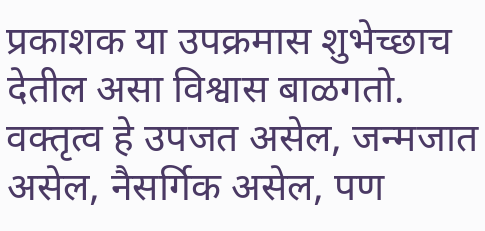प्रकाशक या उपक्रमास शुभेच्छाच देतील असा विश्वास बाळगतो.
वक्‍तृत्व हे उपजत असेल, जन्मजात असेल, नैसर्गिक असेल, पण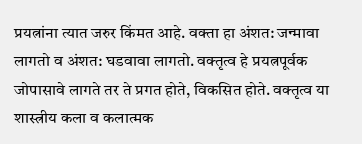प्रयत्नांना त्यात जरुर किंमत आहे. वक्‍ता हा अंशत: जन्मावा लागतो व अंशत: घडवावा लागतो. वक्‍तृत्व हे प्रयत्नपूर्वक जोपासावे लागते तर ते प्रगत होते, विकसित होते. वक्‍तृत्व या शास्त्रीय कला व कलात्मक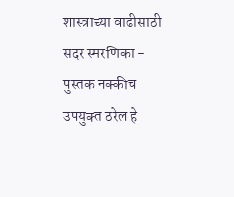शास्त्राच्या वाढीसाठी सदर स्मरणिका - पुस्तक नक्कीच उपयुक्‍त ठरेल हे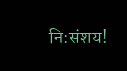नि:संशय!